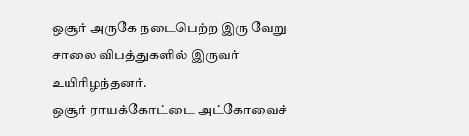ஒசூர் அருகே நடைபெற்ற இரு வேறு சாலை விபத்துகளில் இருவர் உயிரிழந்தனர்.
ஒசூர் ராயக்கோட்டை அட்கோவைச்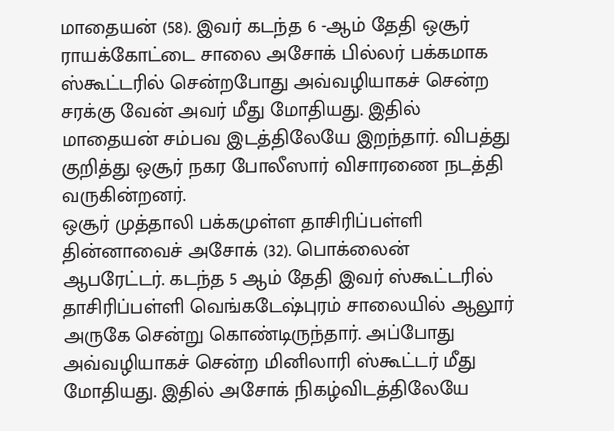மாதையன் (58). இவர் கடந்த 6 -ஆம் தேதி ஒசூர் ராயக்கோட்டை சாலை அசோக் பில்லர் பக்கமாக ஸ்கூட்டரில் சென்றபோது அவ்வழியாகச் சென்ற சரக்கு வேன் அவர் மீது மோதியது. இதில் மாதையன் சம்பவ இடத்திலேயே இறந்தார். விபத்து குறித்து ஒசூர் நகர போலீஸார் விசாரணை நடத்தி வருகின்றனர்.
ஒசூர் முத்தாலி பக்கமுள்ள தாசிரிப்பள்ளி தின்னாவைச் அசோக் (32). பொக்லைன் ஆபரேட்டர். கடந்த 5 ஆம் தேதி இவர் ஸ்கூட்டரில் தாசிரிப்பள்ளி வெங்கடேஷ்புரம் சாலையில் ஆலூர் அருகே சென்று கொண்டிருந்தார். அப்போது அவ்வழியாகச் சென்ற மினிலாரி ஸ்கூட்டர் மீது மோதியது. இதில் அசோக் நிகழ்விடத்திலேயே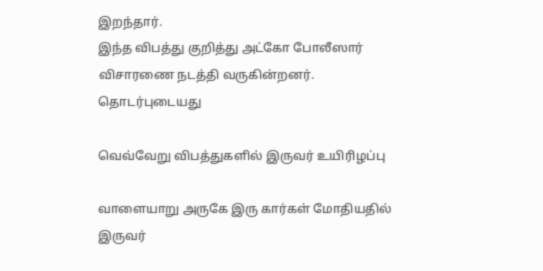இறந்தார்.
இந்த விபத்து குறித்து அட்கோ போலீஸார் விசாரணை நடத்தி வருகின்றனர்.
தொடர்புடையது

வெவ்வேறு விபத்துகளில் இருவர் உயிரிழப்பு

வாளையாறு அருகே இரு கார்கள் மோதியதில் இருவர்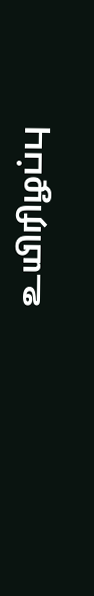உயிரிழப்பு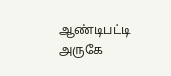ஆண்டிபட்டி அருகே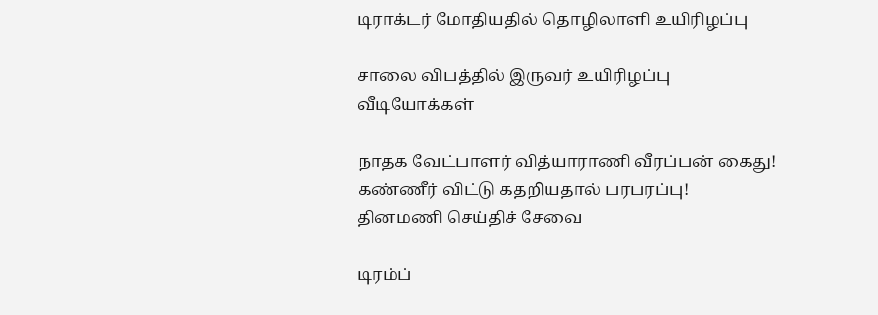டிராக்டர் மோதியதில் தொழிலாளி உயிரிழப்பு

சாலை விபத்தில் இருவர் உயிரிழப்பு
வீடியோக்கள்

நாதக வேட்பாளர் வித்யாராணி வீரப்பன் கைது! கண்ணீர் விட்டு கதறியதால் பரபரப்பு!
தினமணி செய்திச் சேவை

டிரம்ப்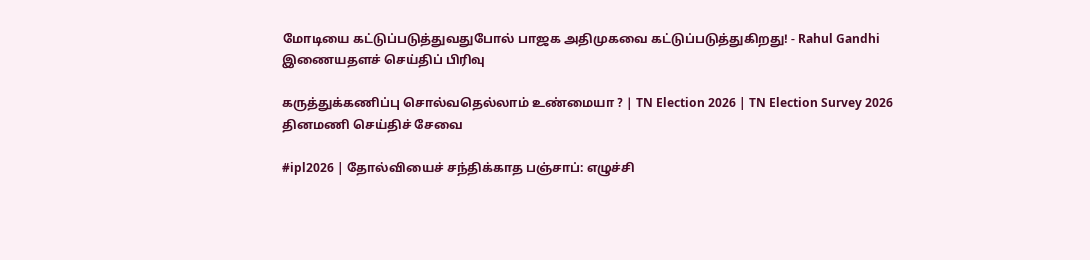மோடியை கட்டுப்படுத்துவதுபோல் பாஜக அதிமுகவை கட்டுப்படுத்துகிறது! - Rahul Gandhi
இணையதளச் செய்திப் பிரிவு

கருத்துக்கணிப்பு சொல்வதெல்லாம் உண்மையா ? | TN Election 2026 | TN Election Survey 2026
தினமணி செய்திச் சேவை

#ipl2026 | தோல்வியைச் சந்திக்காத பஞ்சாப்: எழுச்சி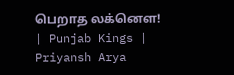பெறாத லக்னௌ! | Punjab Kings | Priyansh Arya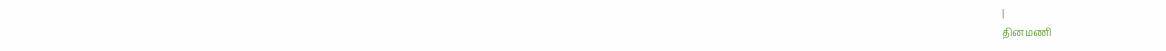|
தினமணி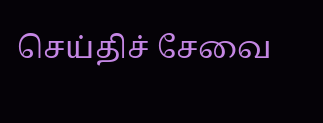செய்திச் சேவை